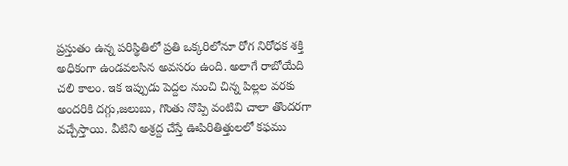ప్రస్తుతం ఉన్న పరిస్థితిలో ప్రతి ఒక్కరిలోనూ రోగ నిరోధక శక్తి అధికంగా ఉండవలసిన అవసరం ఉంది. అలాగే రాబోయేది చలి కాలం. ఇక ఇప్పుడు పెద్దల నుంచి చిన్న పిల్లల వరకు అందరికి దగ్గు,జలుబు, గొంతు నొప్పి వంటివి చాలా తొందరగా వచ్చేస్తాయి. వీటిని అశ్రద్ద చేస్తే ఊపిరితిత్తులలో కఫము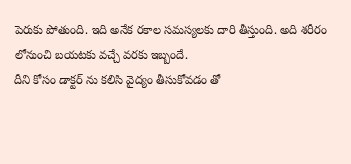పెరుకు పోతుంది. ఇది అనేక రకాల సమస్యలకు దారి తీస్తుంది. అది శరీరం లోనుంచి బయటకు వచ్చే వరకు ఇబ్బందే.
దీని కోసం డాక్టర్ ను కలిసి వైద్యం తీసుకోవడం తో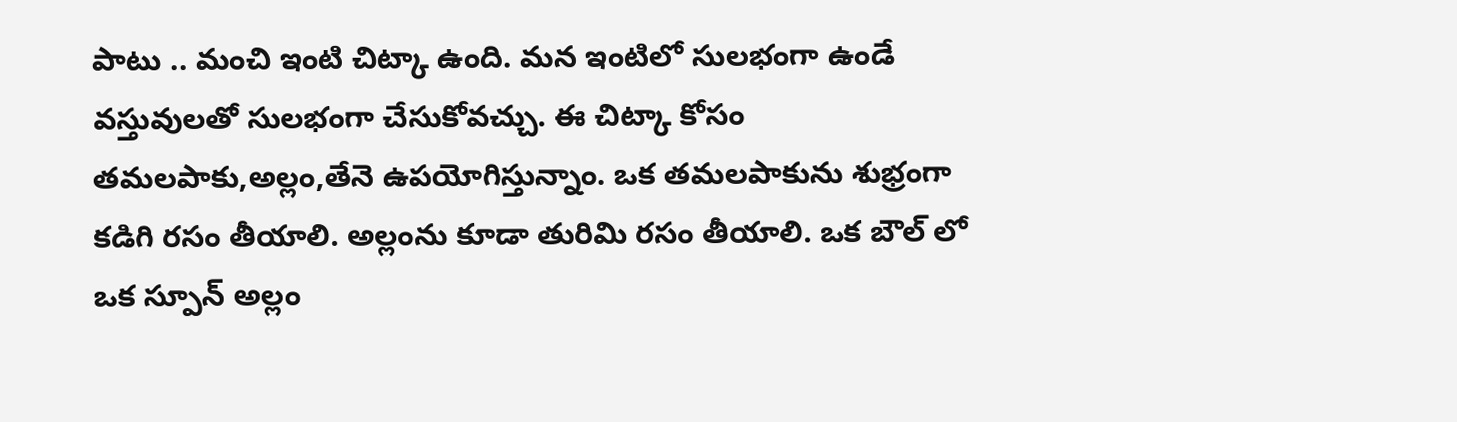పాటు .. మంచి ఇంటి చిట్కా ఉంది. మన ఇంటిలో సులభంగా ఉండే వస్తువులతో సులభంగా చేసుకోవచ్చు. ఈ చిట్కా కోసం తమలపాకు,అల్లం,తేనె ఉపయోగిస్తున్నాం. ఒక తమలపాకును శుభ్రంగా కడిగి రసం తీయాలి. అల్లంను కూడా తురిమి రసం తీయాలి. ఒక బౌల్ లో ఒక స్పూన్ అల్లం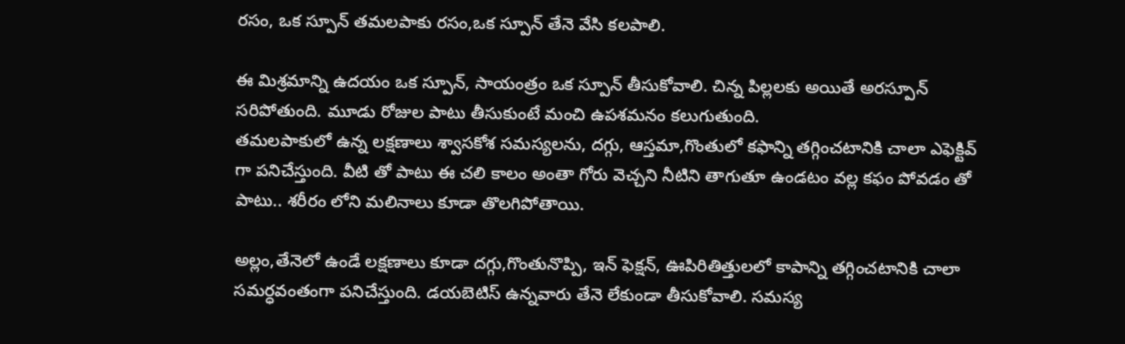రసం, ఒక స్పూన్ తమలపాకు రసం,ఒక స్పూన్ తేనె వేసి కలపాలి.

ఈ మిశ్రమాన్ని ఉదయం ఒక స్పూన్, సాయంత్రం ఒక స్పూన్ తీసుకోవాలి. చిన్న పిల్లలకు అయితే అరస్పూన్ సరిపోతుంది. మూడు రోజుల పాటు తీసుకుంటే మంచి ఉపశమనం కలుగుతుంది.
తమలపాకులో ఉన్న లక్షణాలు శ్వాసకోశ సమస్యలను, దగ్గు, ఆస్తమా,గొంతులో కఫాన్ని తగ్గించటానికి చాలా ఎఫెక్టివ్ గా పనిచేస్తుంది. వీటి తో పాటు ఈ చలి కాలం అంతా గోరు వెచ్చని నీటిని తాగుతూ ఉండటం వల్ల కఫం పోవడం తో పాటు.. శరీరం లోని మలినాలు కూడా తొలగిపోతాయి.

అల్లం,తేనెలో ఉండే లక్షణాలు కూడా దగ్గు,గొంతునొప్పి, ఇన్ ఫెక్షన్, ఊపిరితిత్తులలో కాపాన్ని తగ్గించటానికి చాలా సమర్ధవంతంగా పనిచేస్తుంది. డయబెటిస్ ఉన్నవారు తేనె లేకుండా తీసుకోవాలి. సమస్య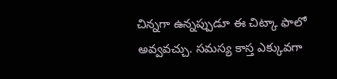చిన్నగా ఉన్నప్పుడూ ఈ చిట్కా ఫాలో అవ్వవచ్చు. సమస్య కాస్త ఎక్కువగా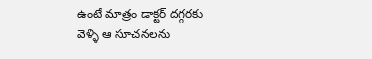ఉంటే మాత్రం డాక్టర్ దగ్గరకు వెళ్ళి ఆ సూచనలను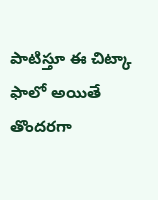పాటిస్తూ ఈ చిట్కా ఫాలో అయితే తొందరగా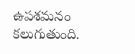ఉపశమనం కలుగుతుంది.